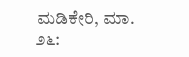ಮಡಿಕೇರಿ, ಮಾ. ೨೬: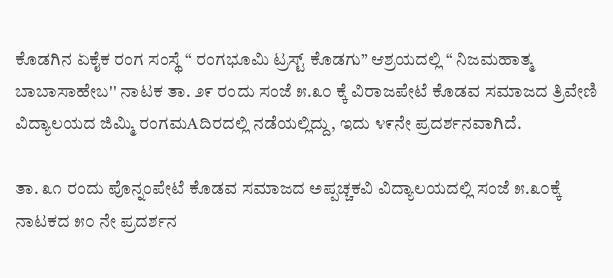ಕೊಡಗಿನ ಏಕೈಕ ರಂಗ ಸಂಸ್ಥೆ “ ರಂಗಭೂಮಿ ಟ್ರಸ್ಟ್ ಕೊಡಗು” ಆಶ್ರಯದಲ್ಲಿ “ ನಿಜಮಹಾತ್ಮ ಬಾಬಾಸಾಹೇಬ'' ನಾಟಕ ತಾ. ೨೯ ರಂದು ಸಂಜೆ ೫.೩೦ ಕ್ಕೆ ವಿರಾಜಪೇಟೆ ಕೊಡವ ಸಮಾಜದ ತ್ರಿವೇಣಿ ವಿದ್ಯಾಲಯದ ಜಿಮ್ಮಿ ರಂಗಮAದಿರದಲ್ಲಿ ನಡೆಯಲ್ಲಿದ್ದು, ಇದು ೪೯ನೇ ಪ್ರದರ್ಶನವಾಗಿದೆ.

ತಾ. ೩೧ ರಂದು ಪೊನ್ನಂಪೇಟೆ ಕೊಡವ ಸಮಾಜದ ಅಪ್ಪಚ್ಚಕವಿ ವಿದ್ಯಾಲಯದಲ್ಲಿ ಸಂಜೆ ೫.೩೦ಕ್ಕೆ ನಾಟಕದ ೫೦ ನೇ ಪ್ರದರ್ಶನ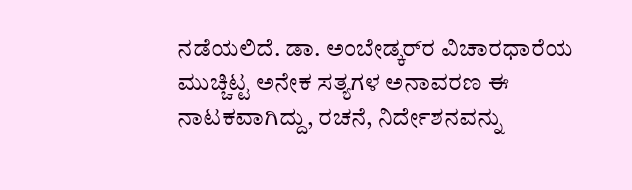ನಡೆಯಲಿದೆ. ಡಾ. ಅಂಬೇಡ್ಕರ್‌ರ ವಿಚಾರಧಾರೆಯ ಮುಚ್ಚಿಟ್ಟ ಅನೇಕ ಸತ್ಯಗಳ ಅನಾವರಣ ಈ ನಾಟಕವಾಗಿದ್ದು, ರಚನೆ, ನಿರ್ದೇಶನವನ್ನು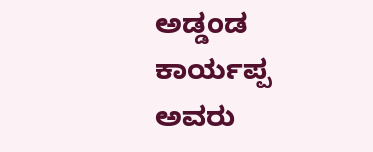ಅಡ್ಡಂಡ ಕಾರ್ಯಪ್ಪ ಅವರು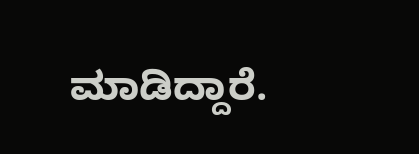ಮಾಡಿದ್ದಾರೆ.